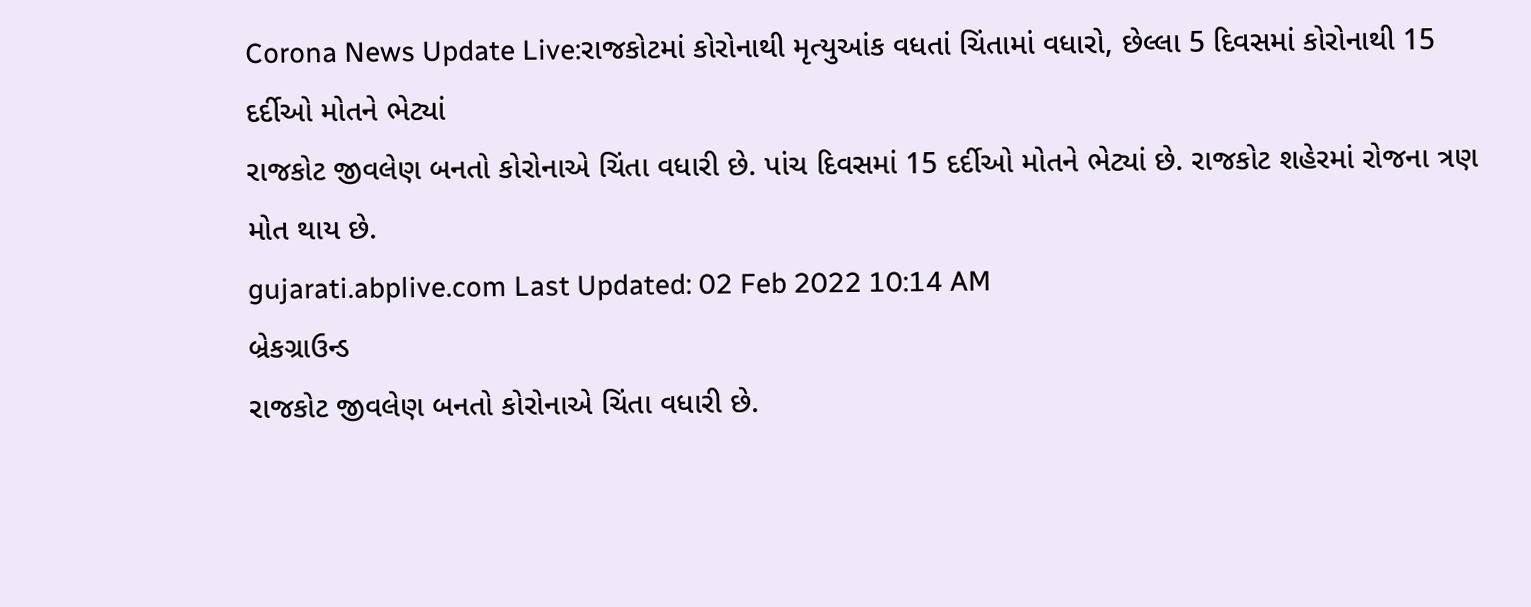Corona News Update Live:રાજકોટમાં કોરોનાથી મૃત્યુઆંક વધતાં ચિંતામાં વધારો, છેલ્લા 5 દિવસમાં કોરોનાથી 15 દર્દીઓ મોતને ભેટ્યાં
રાજકોટ જીવલેણ બનતો કોરોનાએ ચિંતા વધારી છે. પાંચ દિવસમાં 15 દર્દીઓ મોતને ભેટ્યાં છે. રાજકોટ શહેરમાં રોજના ત્રણ મોત થાય છે.
gujarati.abplive.com Last Updated: 02 Feb 2022 10:14 AM
બ્રેકગ્રાઉન્ડ
રાજકોટ જીવલેણ બનતો કોરોનાએ ચિંતા વધારી છે.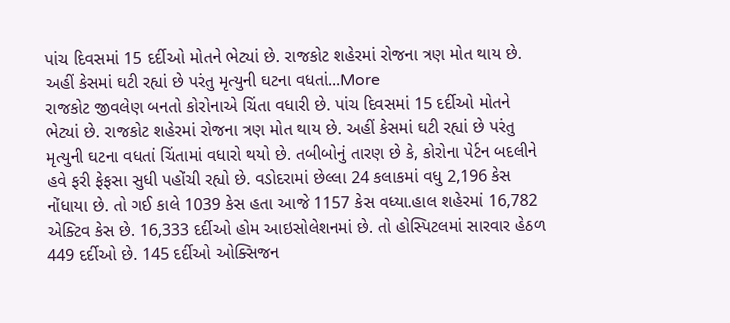પાંચ દિવસમાં 15 દર્દીઓ મોતને ભેટ્યાં છે. રાજકોટ શહેરમાં રોજના ત્રણ મોત થાય છે. અહીં કેસમાં ઘટી રહ્યાં છે પરંતુ મૃત્યુની ઘટના વધતાં...More
રાજકોટ જીવલેણ બનતો કોરોનાએ ચિંતા વધારી છે. પાંચ દિવસમાં 15 દર્દીઓ મોતને ભેટ્યાં છે. રાજકોટ શહેરમાં રોજના ત્રણ મોત થાય છે. અહીં કેસમાં ઘટી રહ્યાં છે પરંતુ મૃત્યુની ઘટના વધતાં ચિંતામાં વધારો થયો છે. તબીબોનું તારણ છે કે, કોરોના પેર્ટન બદલીને હવે ફરી ફેફસા સુધી પહોંચી રહ્યો છે. વડોદરામાં છેલ્લા 24 કલાકમાં વધુ 2,196 કેસ નોંધાયા છે. તો ગઈ કાલે 1039 કેસ હતા આજે 1157 કેસ વધ્યા.હાલ શહેરમાં 16,782 એક્ટિવ કેસ છે. 16,333 દર્દીઓ હોમ આઇસોલેશનમાં છે. તો હોસ્પિટલમાં સારવાર હેઠળ 449 દર્દીઓ છે. 145 દર્દીઓ ઓક્સિજન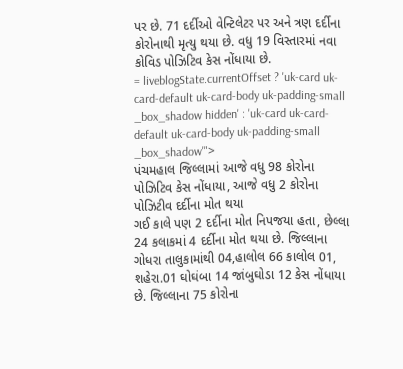પર છે. 71 દર્દીઓ વેન્ટિલેટર પર અને ત્રણ દર્દીના કોરોનાથી મૃત્યુ થયા છે. વધુ 19 વિસ્તારમાં નવા કોવિડ પોઝિટિવ કેસ નોંધાયા છે.
= liveblogState.currentOffset ? 'uk-card uk-card-default uk-card-body uk-padding-small _box_shadow hidden' : 'uk-card uk-card-default uk-card-body uk-padding-small _box_shadow'">
પંચમહાલ જિલ્લામાં આજે વધુ 98 કોરોના પોઝિટિવ કેસ નોંધાયા, આજે વધુ 2 કોરોના પોઝિટીવ દર્દીના મોત થયા
ગઈ કાલે પણ 2 દર્દીના મોત નિપજયા હતા, છેલ્લા 24 કલાકમાં 4 દર્દીના મોત થયા છે. જિલ્લાના ગોધરા તાલુકામાંથી 04,હાલોલ 66 કાલોલ 01, શહેરા.01 ઘોઘંબા 14 જાંબુઘોડા 12 કેસ નોંધાયા છે. જિલ્લાના 75 કોરોના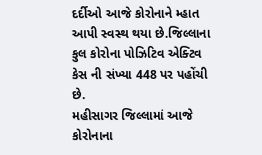દર્દીઓ આજે કોરોનાને મ્હાત આપી સ્વસ્થ થયા છે.જિલ્લાના કુલ કોરોના પોઝિટિવ એક્ટિવ કેસ ની સંખ્યા 448 પર પહોંચી છે.
મહીસાગર જિલ્લામાં આજે કોરોનાના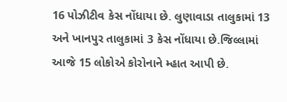16 પોઝીટીવ કેસ નોંધાયા છે. લુણાવાડા તાલુકામાં 13 અને ખાનપુર તાલુકામાં 3 કેસ નોંધાયા છે.જિલ્લામાં આજે 15 લોકોએ કોરોનાને મ્હાત આપી છે.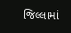જિલ્લામાં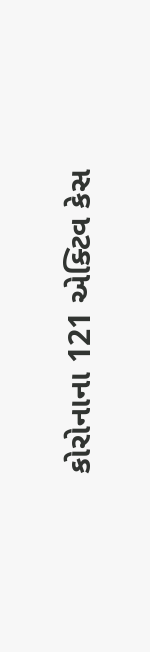કોરોનાના 121 એક્ટિવ કેસ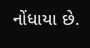નોંધાયા છે.